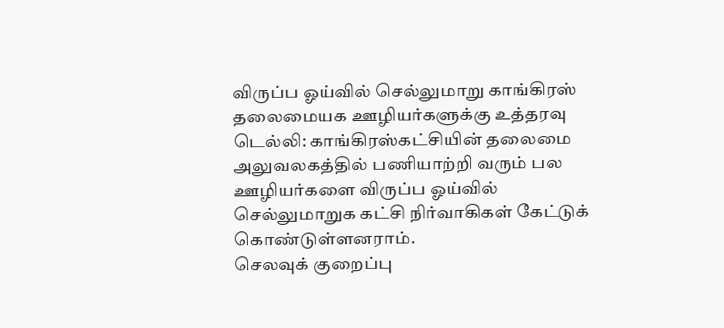விருப்ப ஓய்வில் செல்லுமாறு காங்கிரஸ் தலைமையக ஊழியர்களுக்கு உத்தரவு
டெல்லி: காங்கிரஸ்கட்சியின் தலைமை அலுவலகத்தில் பணியாற்றி வரும் பல ஊழியர்களை விருப்ப ஓய்வில் செல்லுமாறுக கட்சி நிர்வாகிகள் கேட்டுக் கொண்டுள்ளனராம்.
செலவுக் குறைப்பு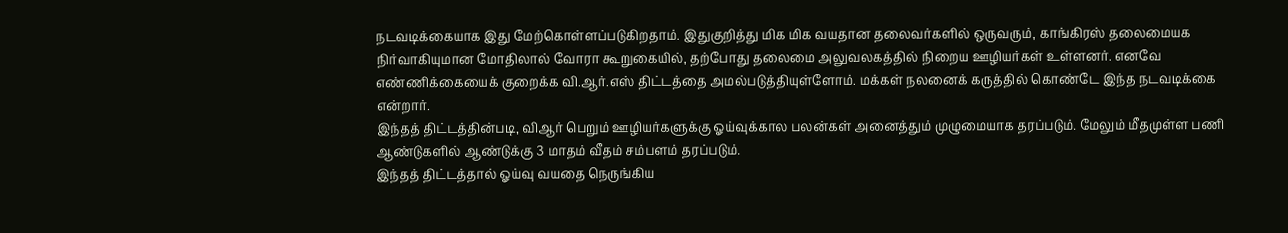நடவடிக்கையாக இது மேற்கொள்ளப்படுகிறதாம். இதுகுறித்து மிக மிக வயதான தலைவர்களில் ஒருவரும், காங்கிரஸ் தலைமையக நிர்வாகியுமான மோதிலால் வோரா கூறுகையில், தற்போது தலைமை அலுவலகத்தில் நிறைய ஊழியர்கள் உள்ளனர். எனவே எண்ணிக்கையைக் குறைக்க வி.ஆர்.எஸ் திட்டத்தை அமல்படுத்தியுள்ளோம். மக்கள் நலனைக் கருத்தில் கொண்டே இந்த நடவடிக்கை என்றார்.
இந்தத் திட்டத்தின்படி, விஆர் பெறும் ஊழியர்களுக்கு ஓய்வுக்கால பலன்கள் அனைத்தும் முழுமையாக தரப்படும். மேலும் மீதமுள்ள பணி ஆண்டுகளில் ஆண்டுக்கு 3 மாதம் வீதம் சம்பளம் தரப்படும்.
இந்தத் திட்டத்தால் ஓய்வு வயதை நெருங்கிய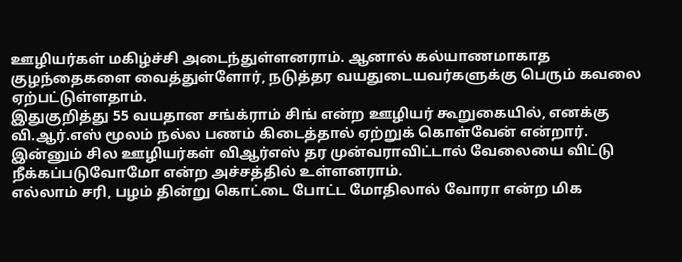ஊழியர்கள் மகிழ்ச்சி அடைந்துள்ளனராம். ஆனால் கல்யாணமாகாத குழந்தைகளை வைத்துள்ளோர், நடுத்தர வயதுடையவர்களுக்கு பெரும் கவலை ஏற்பட்டுள்ளதாம்.
இதுகுறித்து 55 வயதான சங்க்ராம் சிங் என்ற ஊழியர் கூறுகையில், எனக்கு வி.ஆர்.எஸ் மூலம் நல்ல பணம் கிடைத்தால் ஏற்றுக் கொள்வேன் என்றார்.
இன்னும் சில ஊழியர்கள் விஆர்எஸ் தர முன்வராவிட்டால் வேலையை விட்டு நீக்கப்படுவோமோ என்ற அச்சத்தில் உள்ளனராம்.
எல்லாம் சரி, பழம் தின்று கொட்டை போட்ட மோதிலால் வோரா என்ற மிக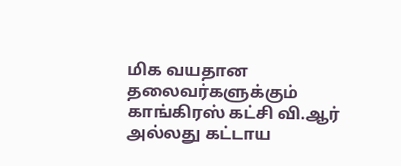மிக வயதான தலைவர்களுக்கும் காங்கிரஸ் கட்சி வி.ஆர் அல்லது கட்டாய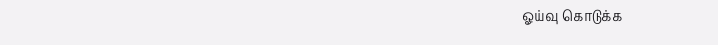ஓய்வு கொடுக்க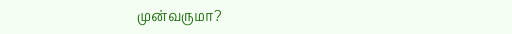முன்வருமா?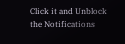Click it and Unblock the Notifications